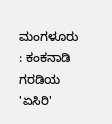ಮಂಗಳೂರು : ಕಂಕನಾಡಿ ಗರಡಿಯ 'ಏಸಿರಿ'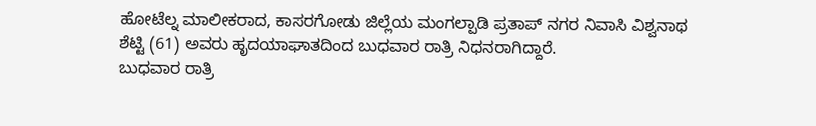ಹೋಟೆಲ್ನ ಮಾಲೀಕರಾದ, ಕಾಸರಗೋಡು ಜಿಲ್ಲೆಯ ಮಂಗಲ್ಪಾಡಿ ಪ್ರತಾಪ್ ನಗರ ನಿವಾಸಿ ವಿಶ್ವನಾಥ ಶೆಟ್ಟಿ (61) ಅವರು ಹೃದಯಾಘಾತದಿಂದ ಬುಧವಾರ ರಾತ್ರಿ ನಿಧನರಾಗಿದ್ದಾರೆ.
ಬುಧವಾರ ರಾತ್ರಿ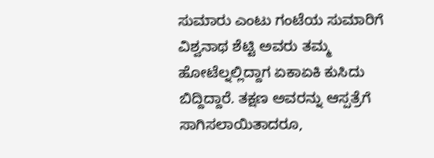ಸುಮಾರು ಎಂಟು ಗಂಟೆಯ ಸುಮಾರಿಗೆ ವಿಶ್ವನಾಥ ಶೆಟ್ಟಿ ಅವರು ತಮ್ಮ ಹೋಟೆಲ್ನಲ್ಲಿದ್ದಾಗ ಏಕಾಏಕಿ ಕುಸಿದು ಬಿದ್ದಿದ್ದಾರೆ. ತಕ್ಷಣ ಅವರನ್ನು ಆಸ್ಪತ್ರೆಗೆ ಸಾಗಿಸಲಾಯಿತಾದರೂ,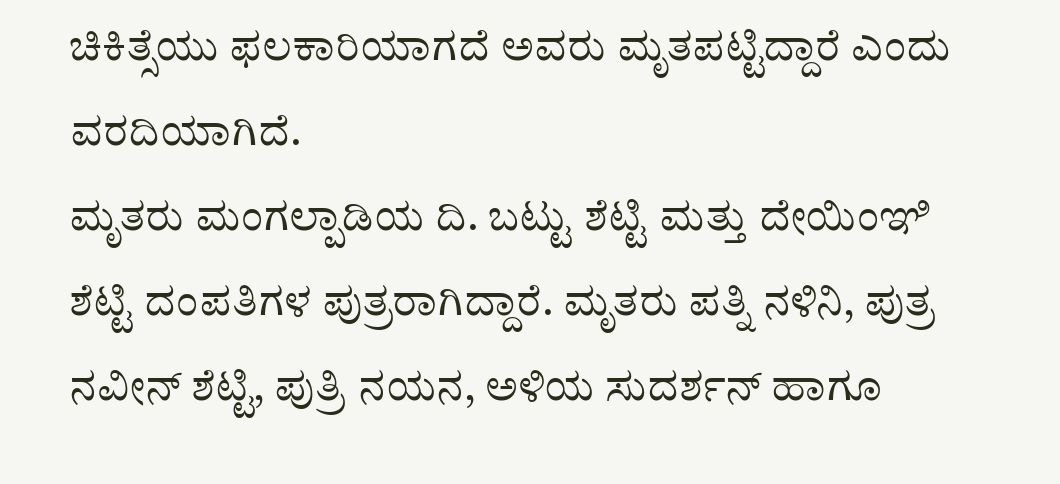ಚಿಕಿತ್ಸೆಯು ಫಲಕಾರಿಯಾಗದೆ ಅವರು ಮೃತಪಟ್ಟಿದ್ದಾರೆ ಎಂದು ವರದಿಯಾಗಿದೆ.
ಮೃತರು ಮಂಗಲ್ಪಾಡಿಯ ದಿ. ಬಟ್ಟು ಶೆಟ್ಟಿ ಮತ್ತು ದೇಯಿಂಞಿ ಶೆಟ್ಟಿ ದಂಪತಿಗಳ ಪುತ್ರರಾಗಿದ್ದಾರೆ. ಮೃತರು ಪತ್ನಿ ನಳಿನಿ, ಪುತ್ರ ನವೀನ್ ಶೆಟ್ಟಿ, ಪುತ್ರಿ ನಯನ, ಅಳಿಯ ಸುದರ್ಶನ್ ಹಾಗೂ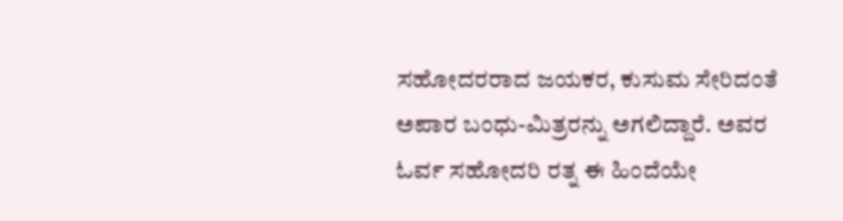ಸಹೋದರರಾದ ಜಯಕರ, ಕುಸುಮ ಸೇರಿದಂತೆ ಅಪಾರ ಬಂಧು-ಮಿತ್ರರನ್ನು ಅಗಲಿದ್ದಾರೆ. ಅವರ ಓರ್ವ ಸಹೋದರಿ ರತ್ನ ಈ ಹಿಂದೆಯೇ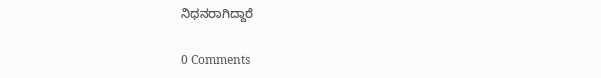ನಿಧನರಾಗಿದ್ದಾರೆ

0 Comments